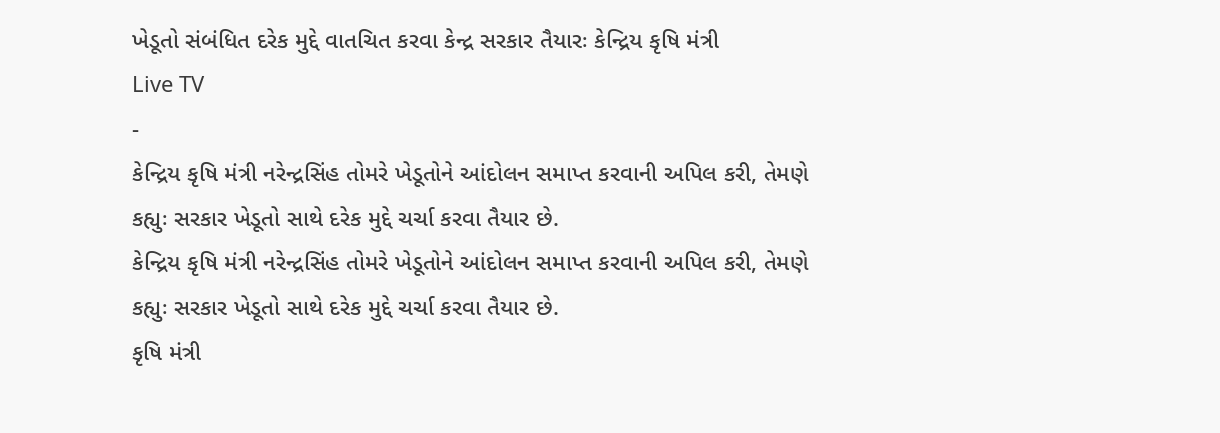ખેડૂતો સંબંધિત દરેક મુદ્દે વાતચિત કરવા કેન્દ્ર સરકાર તૈયારઃ કેન્દ્રિય કૃષિ મંત્રી
Live TV
-
કેન્દ્રિય કૃષિ મંત્રી નરેન્દ્રસિંહ તોમરે ખેડૂતોને આંદોલન સમાપ્ત કરવાની અપિલ કરી, તેમણે કહ્યુઃ સરકાર ખેડૂતો સાથે દરેક મુદ્દે ચર્ચા કરવા તૈયાર છે.
કેન્દ્રિય કૃષિ મંત્રી નરેન્દ્રસિંહ તોમરે ખેડૂતોને આંદોલન સમાપ્ત કરવાની અપિલ કરી, તેમણે કહ્યુઃ સરકાર ખેડૂતો સાથે દરેક મુદ્દે ચર્ચા કરવા તૈયાર છે.
કૃષિ મંત્રી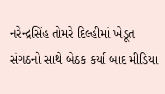નરેન્દ્રસિંહ તોમરે દિલ્હીમાં ખેડૂત સંગઠનો સાથે બેઠક કર્યા બાદ મીડિયા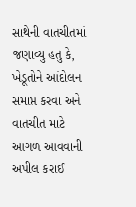સાથેની વાતચીતમાં જણાવ્યુ હતુ કે, ખેડૂતોને આંદોલન સમાપ્ત કરવા અને વાતચીત માટે આગળ આવવાની અપીલ કરાઈ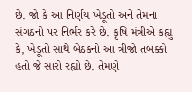છે. જો કે આ નિર્ણય ખેડૂતો અને તેમના સંગઠનો પર નિર્ભર કરે છે. કૃષિ મંત્રીએ કહ્યુ કે, ખેડૂતો સાથે બેઠકનો આ ત્રીજો તબક્કો હતો જે સારો રહ્યો છે. તેમણે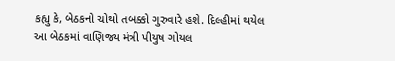કહ્યુ કે, બેઠકનો ચોથો તબક્કો ગુરુવારે હશે. દિલ્હીમાં થયેલ આ બેઠકમાં વાણિજ્ય મંત્રી પીયુષ ગોયલ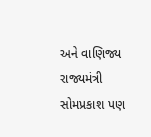અને વાણિજ્ય રાજ્યમંત્રી સોમપ્રકાશ પણ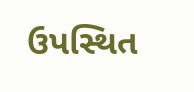ઉપસ્થિત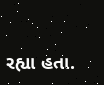રહ્યા હતા.